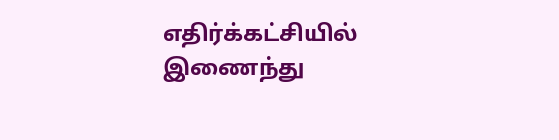எதிர்க்கட்சியில் இணைந்து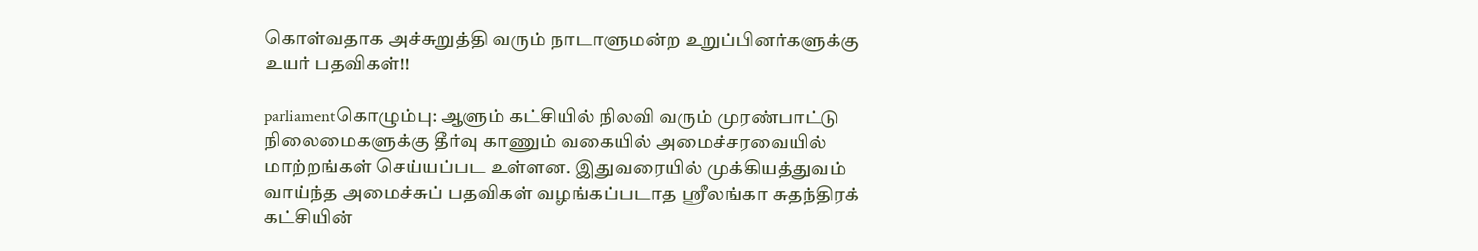கொள்வதாக அச்சுறுத்தி வரும் நாடாளுமன்ற உறுப்பினர்களுக்கு உயர் பதவிகள்!!

parliamentகொழும்பு: ஆளும் கட்சியில் நிலவி வரும் முரண்பாட்டு நிலைமைகளுக்கு தீர்வு காணும் வகையில் அமைச்சரவையில் மாற்றங்கள் செய்யப்பட உள்ளன. இதுவரையில் முக்கியத்துவம் வாய்ந்த அமைச்சுப் பதவிகள் வழங்கப்படாத ஸ்ரீலங்கா சுதந்திரக் கட்சியின்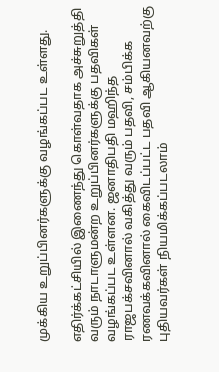முக்கிய உறுப்பினர்களுக்கு வழங்கப்பட உள்ளது.

எதிர்க்கட்சியில் இணைந்து கொள்வதாக அச்சுறுத்தி வரும் நாடாளுமன்ற உறுப்பினர்களுக்கு பதவிகள் வழங்கப்பட உள்ளன. ஜனாதிபதி மஹிந்த ராஜபக்சவினால் வகித்து வரும் பதவி, சம்பிக்க ரணவக்கவினால் கைவிடப்பட்ட பதவி ஆகியனவற்கு புதியவர்கள் நியமிக்கப்படலாம்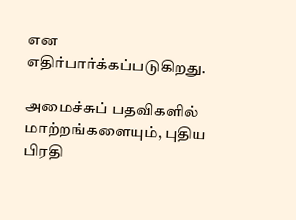என எதிர்பார்க்கப்படுகிறது.

அமைச்சுப் பதவிகளில் மாற்றங்களையும், புதிய பிரதி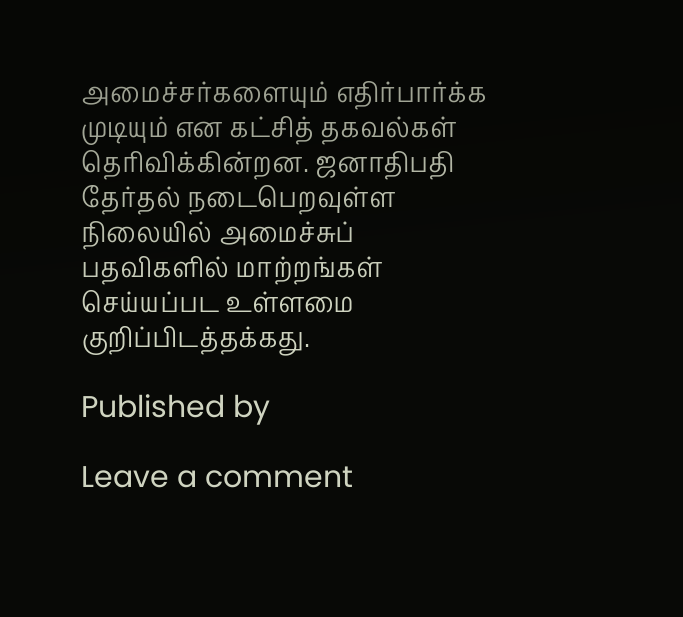அமைச்சர்களையும் எதிர்பார்க்க முடியும் என கட்சித் தகவல்கள் தெரிவிக்கின்றன. ஜனாதிபதி தேர்தல் நடைபெறவுள்ள நிலையில் அமைச்சுப் பதவிகளில் மாற்றங்கள் செய்யப்பட உள்ளமை குறிப்பிடத்தக்கது.

Published by

Leave a comment